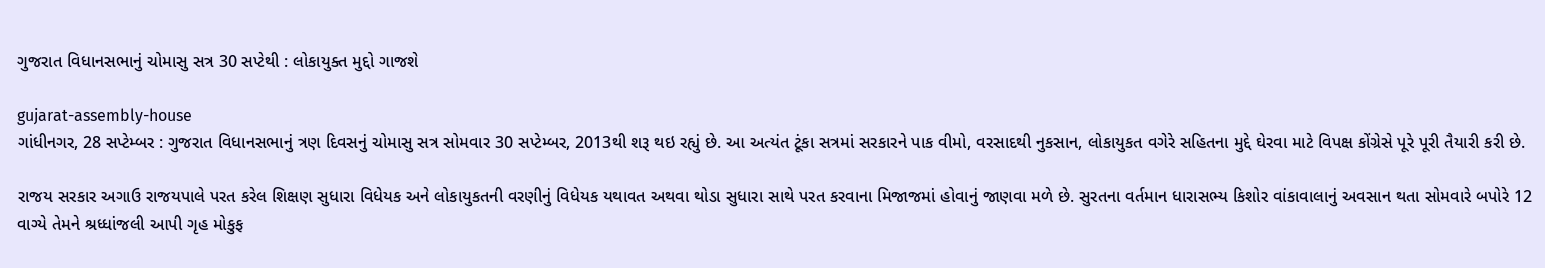ગુજરાત વિધાનસભાનું ચોમાસુ સત્ર 30 સપ્ટેથી : લોકાયુક્ત મુદ્દો ગાજશે

gujarat-assembly-house
ગાંધીનગર, 28 સપ્ટેમ્બર : ગુજરાત વિધાનસભાનું ત્રણ દિવસનું ચોમાસુ સત્ર સોમવાર 30 સપ્ટેમ્બર, 2013થી શરૂ થઇ રહ્યું છે. આ અત્યંત ટૂંકા સત્રમાં સરકારને પાક વીમો, વરસાદથી નુકસાન, લોકાયુકત વગેરે સહિતના મુદ્દે ઘેરવા માટે વિપક્ષ કોંગ્રેસે પૂરે પૂરી તૈયારી કરી છે.

રાજય સરકાર અગાઉ રાજયપાલે પરત કરેલ શિક્ષણ સુધારા વિધેયક અને લોકાયુકતની વરણીનું વિધેયક યથાવત અથવા થોડા સુધારા સાથે પરત કરવાના મિજાજમાં હોવાનું જાણવા મળે છે. સુરતના વર્તમાન ધારાસભ્‍ય કિશોર વાંકાવાલાનું અવસાન થતા સોમવારે બપોરે 12 વાગ્‍યે તેમને શ્રધ્‍ધાંજલી આપી ગૃહ મોકુફ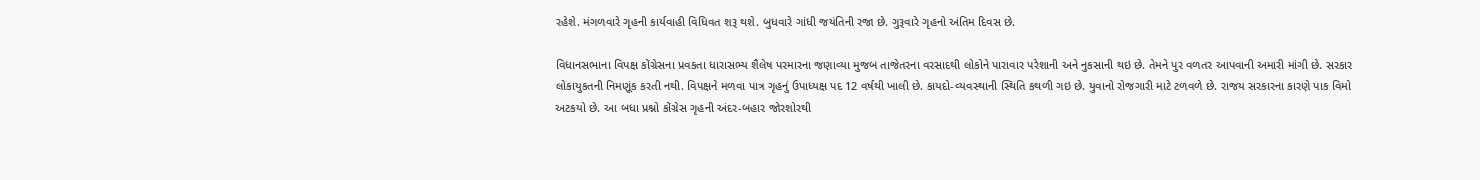રહેશે. મંગળવારે ગૃહની કાર્યવાહી વિધિવત શરૂ થશે. બુધવારે ગાંધી જયંતિની રજા છે. ગુરૂવારે ગૃહનો અંતિમ દિવસ છે.

વિધાનસભાના વિપક્ષ કોંગ્રેસના પ્રવકતા ધારાસભ્‍ય શૈલેષ પરમારના જણાવ્‍યા મુજબ તાજેતરના વરસાદથી લોકોને પારાવાર પરેશાની અને નુકસાની થઇ છે. તેમને પુર વળતર આપવાની અમારી માંગી છે. સરકાર લોકાયુકતની નિમણૂંક કરતી નથી. વિપક્ષને મળવા પાત્ર ગૃહનું ઉપાધ્‍યક્ષ પદ 12 વર્ષથી ખાલી છે. કાયદો-વ્‍યવસ્‍થાની સ્‍થિતિ કથળી ગઇ છે. યુવાનો રોજગારી માટે ટળવળે છે. રાજય સરકારના કારણે પાક વિમો અટકયો છે. આ બધા પ્રશ્નો કોંગ્રેસ ગૃહની અંદર-બહાર જોરશોરથી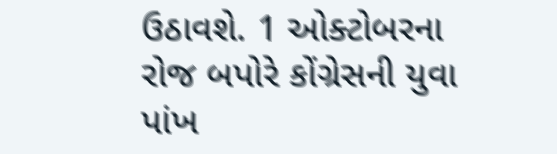ઉઠાવશે. 1 ઓક્ટોબરના રોજ બપોરે કોંગ્રેસની યુવા પાંખ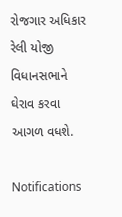રોજગાર અધિકાર રેલી યોજી વિધાનસભાને ઘેરાવ કરવા આગળ વધશે.

Notifications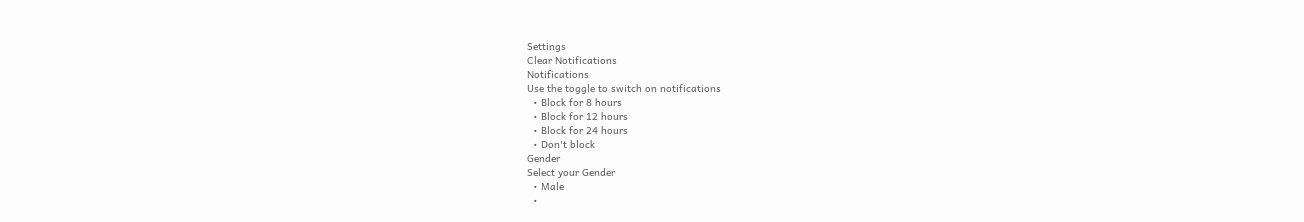Settings
Clear Notifications
Notifications
Use the toggle to switch on notifications
  • Block for 8 hours
  • Block for 12 hours
  • Block for 24 hours
  • Don't block
Gender
Select your Gender
  • Male
  •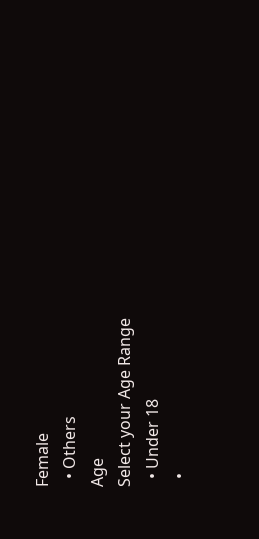Female
  • Others
Age
Select your Age Range
  • Under 18
  •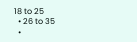18 to 25
  • 26 to 35
  •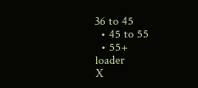36 to 45
  • 45 to 55
  • 55+
loader
X